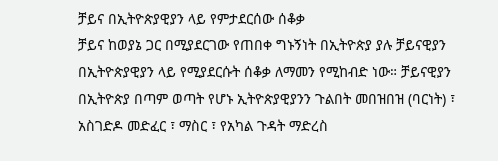ቻይና በኢትዮጵያዊያን ላይ የምታደርሰው ሰቆቃ
ቻይና ከወያኔ ጋር በሚያደርገው የጠበቀ ግኑኝነት በኢትዮጵያ ያሉ ቻይናዊያን በኢትዮጵያዊያን ላይ የሚያደርሱት ሰቆቃ ለማመን የሚከብድ ነው። ቻይናዊያን በኢትዮጵያ በጣም ወጣት የሆኑ ኢትዮጵያዊያንን ጉልበት መበዝበዝ (ባርነት) ፣ አስገድዶ መድፈር ፣ ማስር ፣ የአካል ጉዳት ማድረስ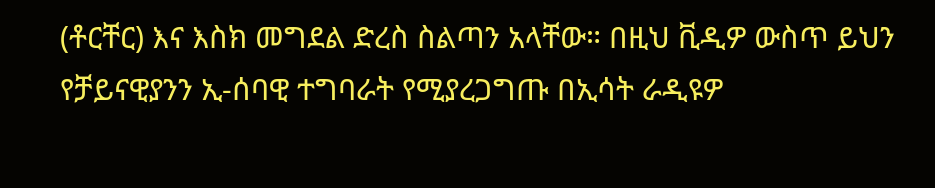(ቶርቸር) እና እስክ መግደል ድረስ ስልጣን አላቸው። በዚህ ቪዲዎ ውስጥ ይህን የቻይናዊያንን ኢ-ሰባዊ ተግባራት የሚያረጋግጡ በኢሳት ራዲዩዎ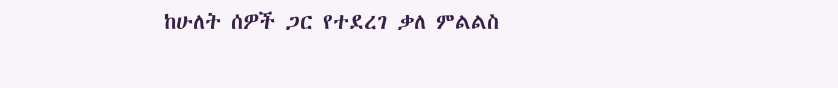ከሁለት ሰዎች ጋር የተደረገ ቃለ ምልልስ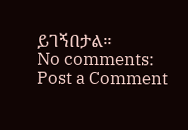ይገኝበታል።
No comments:
Post a Comment